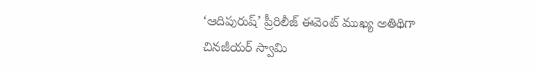‘ఆదిపురుష్‌’ ప్రీరిలీజ్‌ ఈవెంట్ ముఖ్య అతిథిగా చినజీయర్‌ స్వామి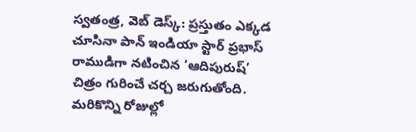స్వతంత్ర, వెబ్ డెస్క్: ప్రస్తుతం ఎక్కడ చూసినా పాన్‌ ఇండియా స్టార్‌ ప్రభాస్‌ రాముడిగా నటించిన ‘ఆదిపురుష్’ చిత్రం గురించే చర్చ జరుగుతోంది. మరికొన్ని రోజుల్లో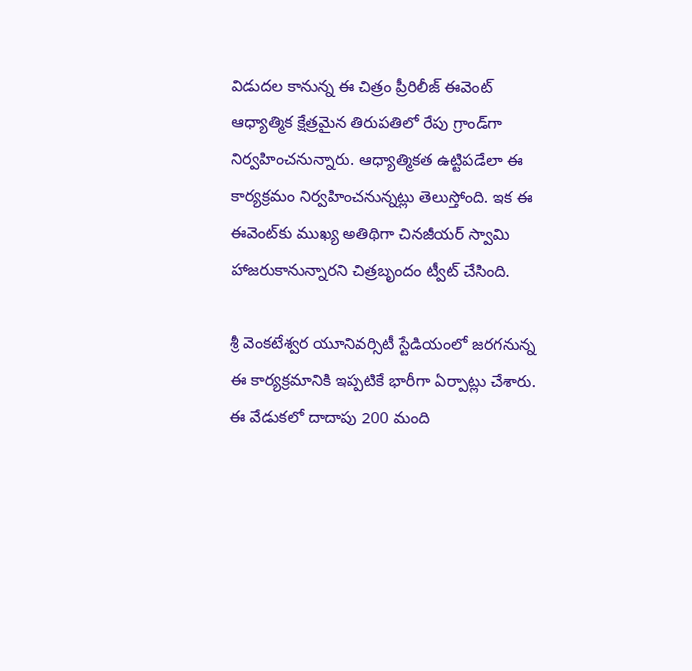విడుదల కానున్న ఈ చిత్రం ప్రీరిలీజ్ ఈవెంట్ ఆధ్యాత్మిక క్షేత్రమైన తిరుపతిలో రేపు గ్రాండ్‌గా నిర్వహించనున్నారు. ఆధ్యాత్మికత ఉట్టిపడేలా ఈ కార్యక్రమం నిర్వహించనున్నట్లు తెలుస్తోంది. ఇక ఈ ఈవెంట్‌కు ముఖ్య అతిథిగా చినజీయర్‌ స్వామి హాజరుకానున్నారని చిత్రబృందం ట్వీట్‌ చేసింది.

శ్రీ వెంకటేశ్వర యూనివర్సిటీ స్టేడియంలో జరగనున్న ఈ కార్యక్రమానికి ఇప్పటికే భారీగా ఏర్పాట్లు చేశారు. ఈ వేడుకలో దాదాపు 200 మంది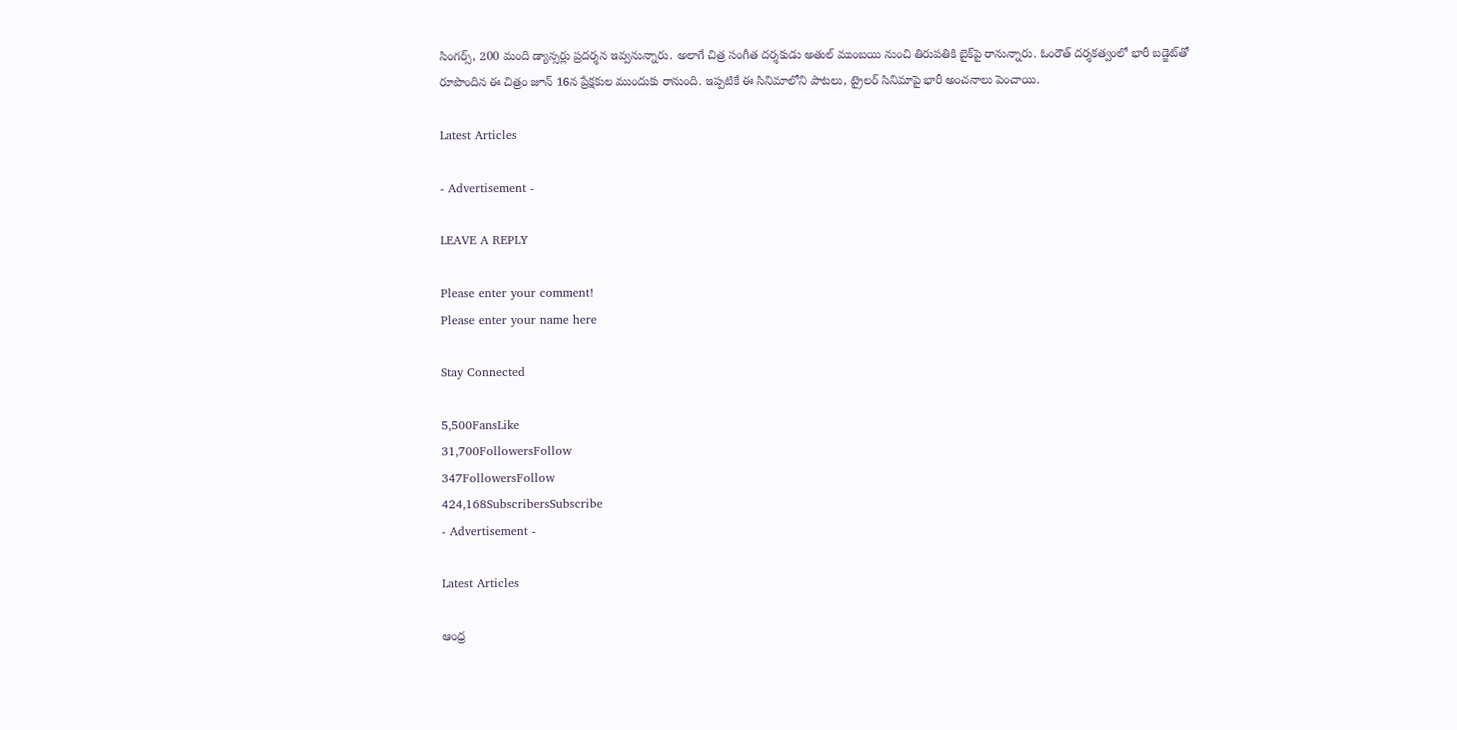సింగర్స్‌, 200 మంది డ్యాన్సర్లు ప్రదర్శన ఇవ్వనున్నారు. అలాగే చిత్ర సంగీత దర్శకుడు అతుల్‌ ముంబయి నుంచి తిరుపతికి బైక్‌పై రానున్నారు. ఓంరౌత్‌ దర్శకత్వంలో భారీ బడ్జెట్‌తో రూపొందిన ఈ చిత్రం జూన్‌ 16న ప్రేక్షకుల ముందుకు రానుంది. ఇప్పటికే ఈ సినిమాలోని పాటలు, ట్రైలర్‌ సినిమాపై భారీ అంచనాలు పెంచాయి.

Latest Articles

- Advertisement -

LEAVE A REPLY

Please enter your comment!
Please enter your name here

Stay Connected

5,500FansLike
31,700FollowersFollow
347FollowersFollow
424,168SubscribersSubscribe
- Advertisement -

Latest Articles

ఆంధ్ర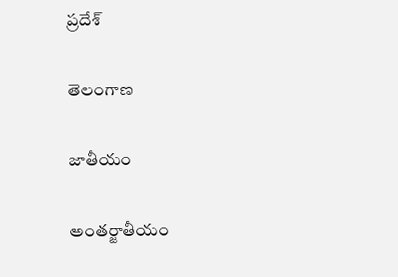ప్రదేశ్

తెలంగాణ

జాతీయం

అంతర్జాతీయం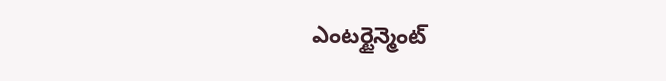ఎంటర్టైన్మెంట్